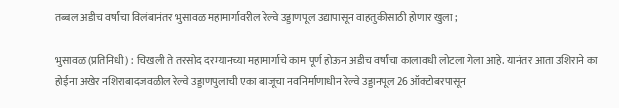तब्बल अडीच वर्षांचा विलंबानंतर भुसावळ महामार्गावरील रेल्वे उड्डाणपूल उद्यापासून वाहतुकीसाठी होणार खुला ;

भुसावळ (प्रतिनिधी) : चिखली ते तरसोद दरम्यानच्या महामार्गाचे काम पूर्ण होऊन अडीच वर्षांचा कालावधी लोटला गेला आहे. यानंतर आता उशिराने का होईना अखेर नशिराबादजवळील रेल्वे उड्डाणपुलाची एका बाजूचा नवनिर्माणाधीन रेल्वे उड्डानपूल 26 ऑक्टोबरपासून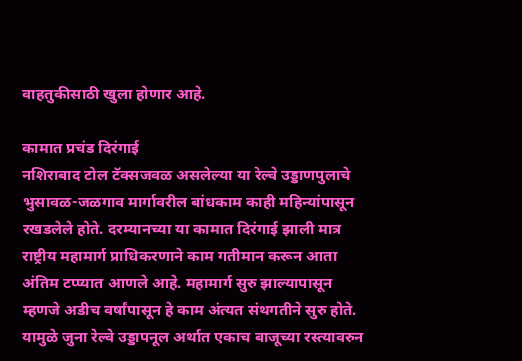वाहतुकीसाठी खुला होणार आहे.

कामात प्रचंड दिरंगाई
नशिराबाद टोल टॅक्सजवळ असलेल्या या रेल्वे उड्डाणपुलाचे भुसावळ-जळगाव मार्गावरील बांधकाम काही महिन्यांपासून रखडलेले होते. दरम्यानच्या या कामात दिरंगाई झाली मात्र राष्ट्रीय महामार्ग प्राधिकरणाने काम गतीमान करून आता अंतिम टप्प्यात आणले आहे. महामार्ग सुरु झाल्यापासून म्हणजे अडीच वर्षांपासून हे काम अंत्यत संथगतीने सुरु होते. यामुळे जुना रेल्वे उड्डापनूल अर्थात एकाच बाजूच्या रस्त्यावरुन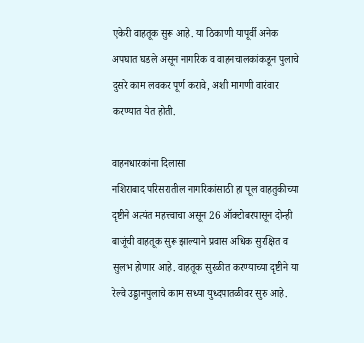एकेरी वाहतूक सुरू आहे. या ठिकाणी यापूर्वी अनेक अपघात घडले असून नागरिक व वाहनचालकांकडून पुलाचे दुसरे काम लवकर पूर्ण करावे, अशी मागणी वारंवार करण्यात येत होती.

वाहनधारकांना दिलासा
नशिराबाद परिसरातील नागरिकांसाठी हा पूल वाहतुकीच्या दृष्टीने अत्यंत महत्त्वाचा असून 26 ऑक्टोबरपासून दोन्ही बाजूंची वाहतूक सुरू झाल्याने प्रवास अधिक सुरक्षित व सुलभ होणार आहे. वाहतूक सुरळीत करण्याच्या दृष्टीने या रेल्वे उड्डानपुलाचे काम सध्या युध्दपातळीवर सुरु आहे.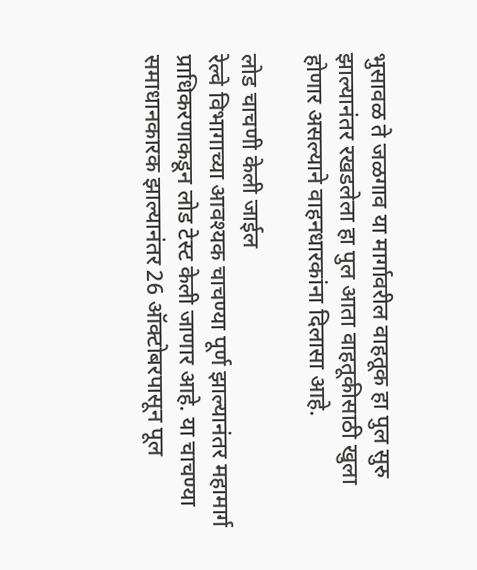भुसावळ ते जळगाव या मार्गावरील वाहतूक हा पुल सुरु झाल्यानंतर रखडलेला हा पुल आता वाहतूकीसाठी खुला होणार असल्याने वाहनधारकांना दिलासा आहे.

लोड चाचणी केली जाईल
रेल्वे विभागाच्या आवश्यक चाचण्या पूर्ण झाल्यानंतर महामार्ग प्राधिकरणाकडून लोड टेस्ट केली जाणार आहे. या चाचण्या समाधानकारक झाल्यानंतर 26 ऑक्टोबरपासून पूल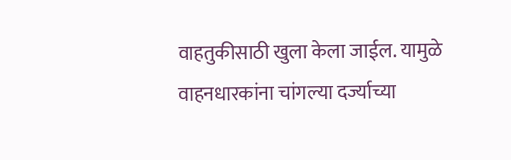वाहतुकीसाठी खुला केला जाईल. यामुळे वाहनधारकांना चांगल्या दर्ज्याच्या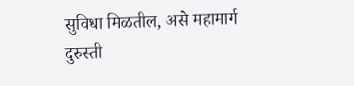सुविधा मिळतील, असे महामार्ग दुरुस्ती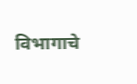विभागाचे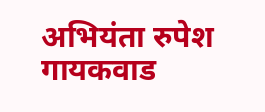अभियंता रुपेश गायकवाड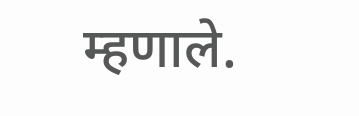म्हणाले.